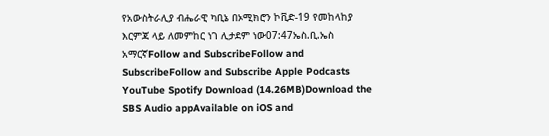የአውስትራሊያ ብሔራዊ ካቢኔ በኦሚክሮን ኮቪድ-19 የመከላከያ እርምጃ ላይ ለመምከር ነገ ሊታደም ነው07:47ኤስ.ቢ.ኤስ አማርኛFollow and SubscribeFollow and SubscribeFollow and Subscribe Apple Podcasts YouTube Spotify Download (14.26MB)Download the SBS Audio appAvailable on iOS and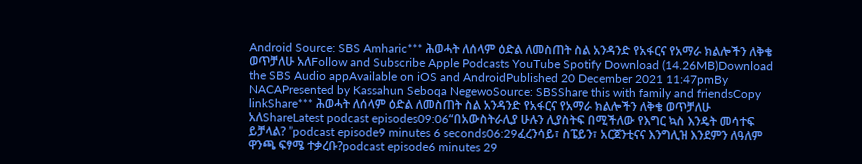Android Source: SBS Amharic*** ሕወሓት ለሰላም ዕድል ለመስጠት ስል አንዳንድ የአፋርና የአማራ ክልሎችን ለቅቄ ወጥቻለሁ አለFollow and Subscribe Apple Podcasts YouTube Spotify Download (14.26MB)Download the SBS Audio appAvailable on iOS and AndroidPublished 20 December 2021 11:47pmBy NACAPresented by Kassahun Seboqa NegewoSource: SBSShare this with family and friendsCopy linkShare*** ሕወሓት ለሰላም ዕድል ለመስጠት ስል አንዳንድ የአፋርና የአማራ ክልሎችን ለቅቄ ወጥቻለሁ አለShareLatest podcast episodes09:06“በአውስትራሊያ ሁሉን ሊያስትፍ በሚችለው የእግር ኳስ እንዴት መሳተፍ ይቻላል? ”podcast episode9 minutes 6 seconds06:29ፈረንሳይ፣ ስፔይን፣ አርጀንቲናና እንግሊዝ እንደምን ለዓለም ዋንጫ ፍፃሜ ተቃረቡ?podcast episode6 minutes 29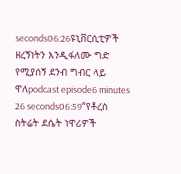seconds06:26ዩኒቨርሲቲዎች ዘረኝነትን እንዲፋለሙ ግድ የሚያሰኝ ደንብ ግብር ላይ ዋለpodcast episode6 minutes 26 seconds06:59“የቶረስ ስትሬት ደሴት ነዋሪዎች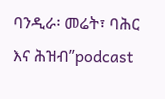ባንዲራ፡ መሬት፣ ባሕር እና ሕዝብ”podcast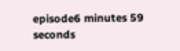episode6 minutes 59 seconds